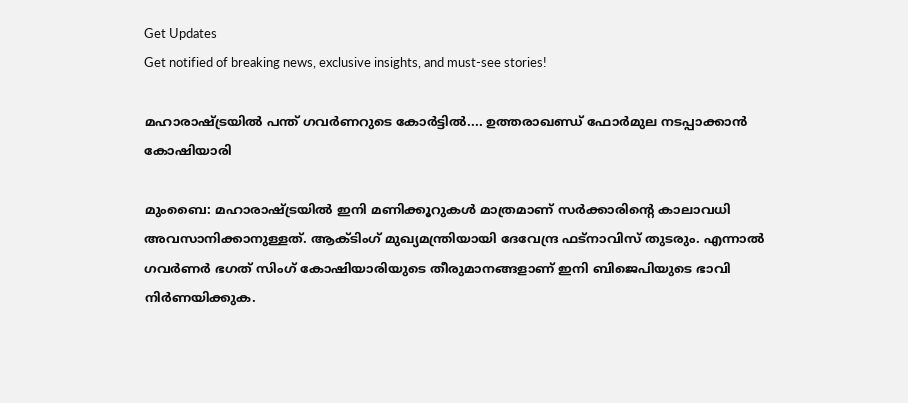Get Updates
Get notified of breaking news, exclusive insights, and must-see stories!

മഹാരാഷ്ട്രയില്‍ പന്ത് ഗവര്‍ണറുടെ കോര്‍ട്ടില്‍.... ഉത്തരാഖണ്ഡ് ഫോര്‍മുല നടപ്പാക്കാന്‍ കോഷിയാരി

മുംബൈ: മഹാരാഷ്ട്രയില്‍ ഇനി മണിക്കൂറുകള്‍ മാത്രമാണ് സര്‍ക്കാരിന്റെ കാലാവധി അവസാനിക്കാനുള്ളത്. ആക്ടിംഗ് മുഖ്യമന്ത്രിയായി ദേവേന്ദ്ര ഫട്‌നാവിസ് തുടരും. എന്നാല്‍ ഗവര്‍ണര്‍ ഭഗത് സിംഗ് കോഷിയാരിയുടെ തീരുമാനങ്ങളാണ് ഇനി ബിജെപിയുടെ ഭാവി നിര്‍ണയിക്കുക.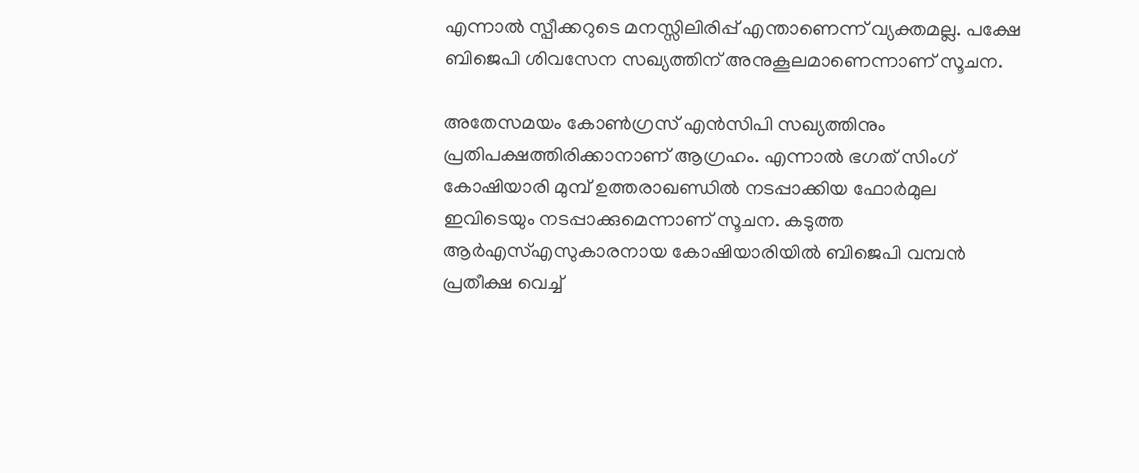എന്നാല്‍ സ്പീക്കറുടെ മനസ്സിലിരിപ്പ് എന്താണെന്ന് വ്യക്തമല്ല. പക്ഷേ ബിജെപി ശിവസേന സഖ്യത്തിന് അനുകൂലമാണെന്നാണ് സൂചന.

അതേസമയം കോണ്‍ഗ്രസ് എന്‍സിപി സഖ്യത്തിനും പ്രതിപക്ഷത്തിരിക്കാനാണ് ആഗ്രഹം. എന്നാല്‍ ഭഗത് സിംഗ് കോഷിയാരി മുമ്പ് ഉത്തരാഖണ്ഡില്‍ നടപ്പാക്കിയ ഫോര്‍മുല ഇവിടെയും നടപ്പാക്കുമെന്നാണ് സൂചന. കടുത്ത ആര്‍എസ്എസുകാരനായ കോഷിയാരിയില്‍ ബിജെപി വമ്പന്‍ പ്രതീക്ഷ വെച്ച്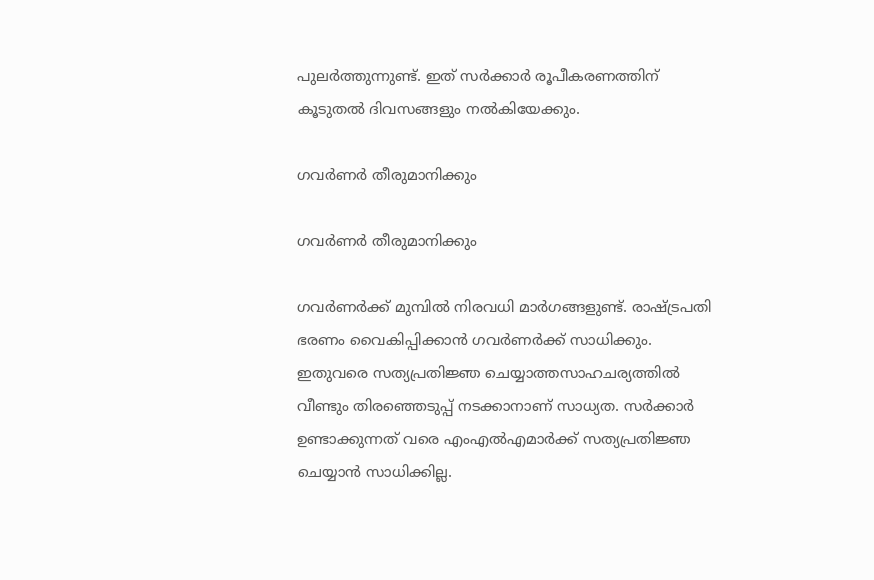പുലര്‍ത്തുന്നുണ്ട്. ഇത് സര്‍ക്കാര്‍ രൂപീകരണത്തിന് കൂടുതല്‍ ദിവസങ്ങളും നല്‍കിയേക്കും.

ഗവര്‍ണര്‍ തീരുമാനിക്കും

ഗവര്‍ണര്‍ തീരുമാനിക്കും

ഗവര്‍ണര്‍ക്ക് മുമ്പില്‍ നിരവധി മാര്‍ഗങ്ങളുണ്ട്. രാഷ്ട്രപതി ഭരണം വൈകിപ്പിക്കാന്‍ ഗവര്‍ണര്‍ക്ക് സാധിക്കും. ഇതുവരെ സത്യപ്രതിജ്ഞ ചെയ്യാത്തസാഹചര്യത്തില്‍ വീണ്ടും തിരഞ്ഞെടുപ്പ് നടക്കാനാണ് സാധ്യത. സര്‍ക്കാര്‍ ഉണ്ടാക്കുന്നത് വരെ എംഎല്‍എമാര്‍ക്ക് സത്യപ്രതിജ്ഞ ചെയ്യാന്‍ സാധിക്കില്ല.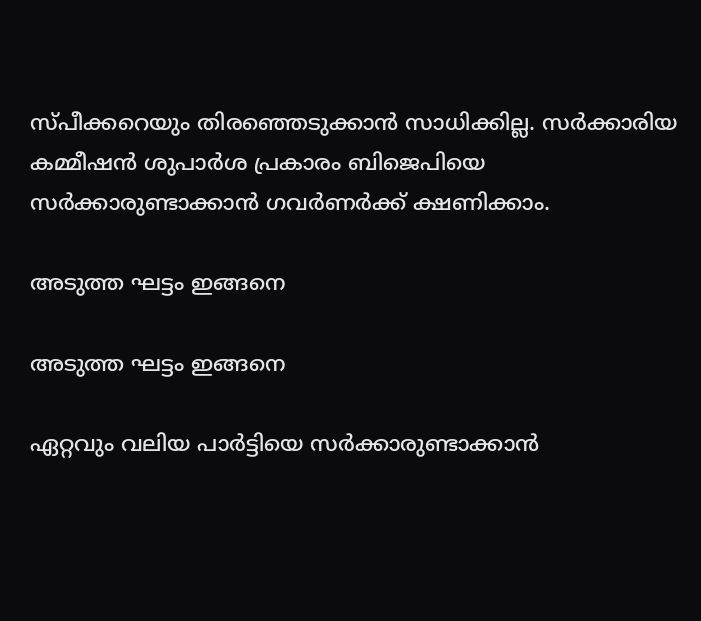സ്പീക്കറെയും തിരഞ്ഞെടുക്കാന്‍ സാധിക്കില്ല. സര്‍ക്കാരിയ കമ്മീഷന്‍ ശുപാര്‍ശ പ്രകാരം ബിജെപിയെ സര്‍ക്കാരുണ്ടാക്കാന്‍ ഗവര്‍ണര്‍ക്ക് ക്ഷണിക്കാം.

അടുത്ത ഘട്ടം ഇങ്ങനെ

അടുത്ത ഘട്ടം ഇങ്ങനെ

ഏറ്റവും വലിയ പാര്‍ട്ടിയെ സര്‍ക്കാരുണ്ടാക്കാന്‍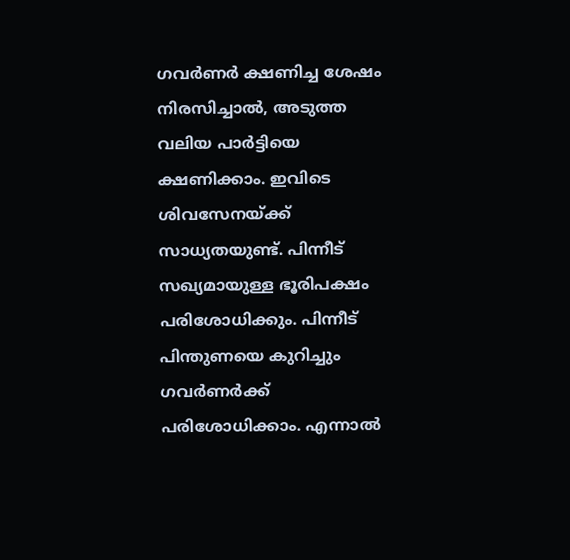ഗവര്‍ണര്‍ ക്ഷണിച്ച ശേഷം നിരസിച്ചാല്‍, അടുത്ത വലിയ പാര്‍ട്ടിയെ ക്ഷണിക്കാം. ഇവിടെ ശിവസേനയ്ക്ക് സാധ്യതയുണ്ട്. പിന്നീട് സഖ്യമായുള്ള ഭൂരിപക്ഷം പരിശോധിക്കും. പിന്നീട് പിന്തുണയെ കുറിച്ചും ഗവര്‍ണര്‍ക്ക് പരിശോധിക്കാം. എന്നാല്‍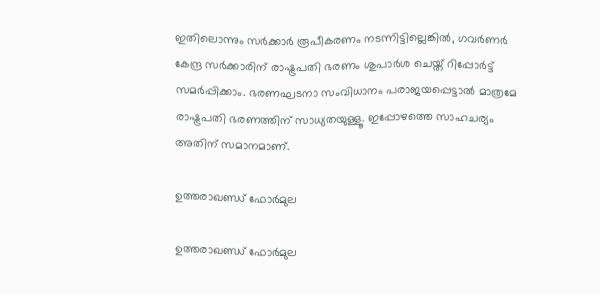ഇതിലൊന്നും സര്‍ക്കാര്‍ രൂപീകരണം നടന്നിട്ടില്ലെങ്കില്‍, ഗവര്‍ണര്‍ കേന്ദ്ര സര്‍ക്കാരിന് രാഷ്ട്രപതി ഭരണം ശുപാര്‍ശ ചെയ്ത് റിപ്പോര്‍ട്ട് സമര്‍പ്പിക്കാം. ഭരണഘടനാ സംവിധാനം പരാജയപ്പെട്ടാല്‍ മാത്രമേ രാഷ്ട്രപതി ഭരണത്തിന് സാധ്യതയുള്ളൂ. ഇപ്പോഴത്തെ സാഹചര്യം അതിന് സമാനമാണ്.

ഉത്തരാഖണ്ഡ് ഫോര്‍മുല

ഉത്തരാഖണ്ഡ് ഫോര്‍മുല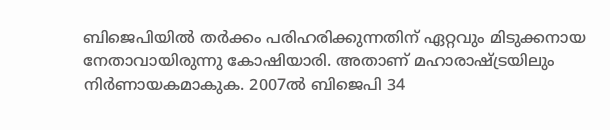ബിജെപിയില്‍ തര്‍ക്കം പരിഹരിക്കുന്നതിന് ഏറ്റവും മിടുക്കനായ നേതാവായിരുന്നു കോഷിയാരി. അതാണ് മഹാരാഷ്ട്രയിലും നിര്‍ണായകമാകുക. 2007ല്‍ ബിജെപി 34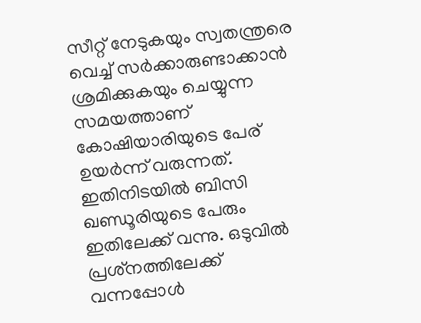സീറ്റ് നേടുകയും സ്വതന്ത്രരെ വെച്ച് സര്‍ക്കാരുണ്ടാക്കാന്‍ ശ്രമിക്കുകയും ചെയ്യുന്ന സമയത്താണ് കോഷിയാരിയുടെ പേര് ഉയര്‍ന്ന് വരുന്നത്. ഇതിനിടയില്‍ ബിസി ഖണ്ഡൂരിയുടെ പേരും ഇതിലേക്ക് വന്നു. ഒടുവില്‍ പ്രശ്‌നത്തിലേക്ക് വന്നപ്പോള്‍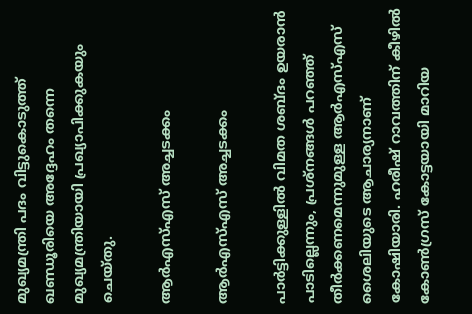മുഖ്യമന്ത്രി പദം വിട്ടുകൊടുത്ത് ഖണ്ഡൂരിയെ അദ്ദേഹം തന്നെ മുഖ്യമന്ത്രിയായി പ്രഖ്യാപിക്കുകയും ചെയ്തു.

ആര്‍എസ്എസ് അച്ചടക്കം

ആര്‍എസ്എസ് അച്ചടക്കം

പാര്‍ട്ടിക്കുള്ളില്‍ വിമത ശബ്ദം ഉയരാന്‍ പാടില്ലെന്നും, പ്രശ്‌നങ്ങള്‍ പറഞ്ഞ് തീര്‍ക്കണമെന്നുമുള്ള ആര്‍എസ്എസ് ശൈലിയുടെ ആചാര്യനാണ് കോഷിയാരി. ഹരീഷ് റാവത്തിന് കീഴില്‍ കോണ്‍ഗ്രസ് കോട്ടയായി മാറിയ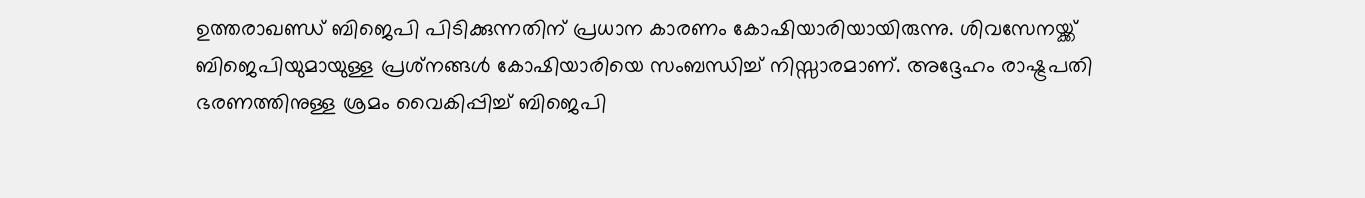ഉത്തരാഖണ്ഡ് ബിജെപി പിടിക്കുന്നതിന് പ്രധാന കാരണം കോഷിയാരിയായിരുന്നു. ശിവസേനയ്ക്ക് ബിജെപിയുമായുള്ള പ്രശ്‌നങ്ങള്‍ കോഷിയാരിയെ സംബന്ധിച്ച് നിസ്സാരമാണ്. അദ്ദേഹം രാഷ്ട്രപതി ഭരണത്തിനുള്ള ശ്രമം വൈകിപ്പിച്ച് ബിജെപി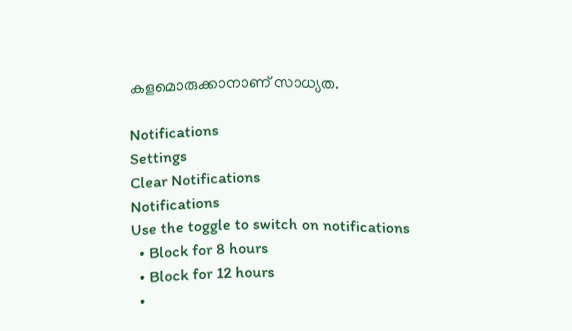കളമൊരുക്കാനാണ് സാധ്യത.

Notifications
Settings
Clear Notifications
Notifications
Use the toggle to switch on notifications
  • Block for 8 hours
  • Block for 12 hours
  •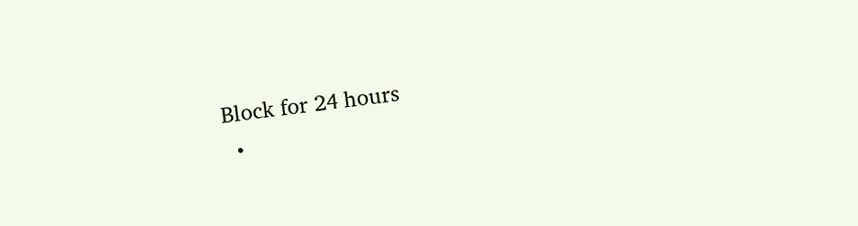Block for 24 hours
  •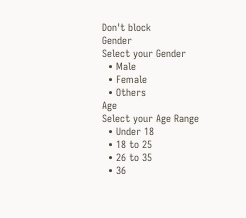Don't block
Gender
Select your Gender
  • Male
  • Female
  • Others
Age
Select your Age Range
  • Under 18
  • 18 to 25
  • 26 to 35
  • 36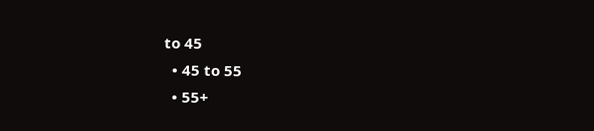to 45
  • 45 to 55
  • 55+